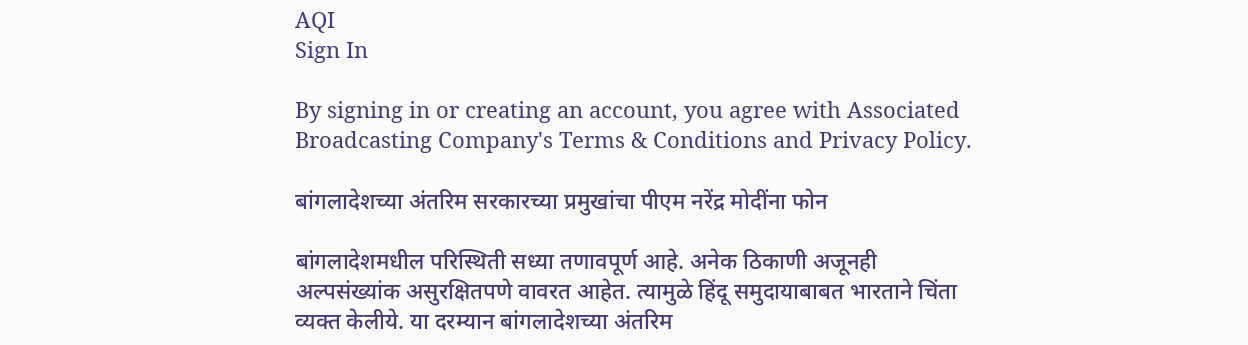AQI
Sign In

By signing in or creating an account, you agree with Associated Broadcasting Company's Terms & Conditions and Privacy Policy.

बांगलादेशच्या अंतरिम सरकारच्या प्रमुखांचा पीएम नरेंद्र मोदींना फोन

बांगलादेशमधील परिस्थिती सध्या तणावपूर्ण आहे. अनेक ठिकाणी अजूनही अल्पसंख्यांक असुरक्षितपणे वावरत आहेत. त्यामुळे हिंदू समुदायाबाबत भारताने चिंता व्यक्त केलीये. या दरम्यान बांगलादेशच्या अंतरिम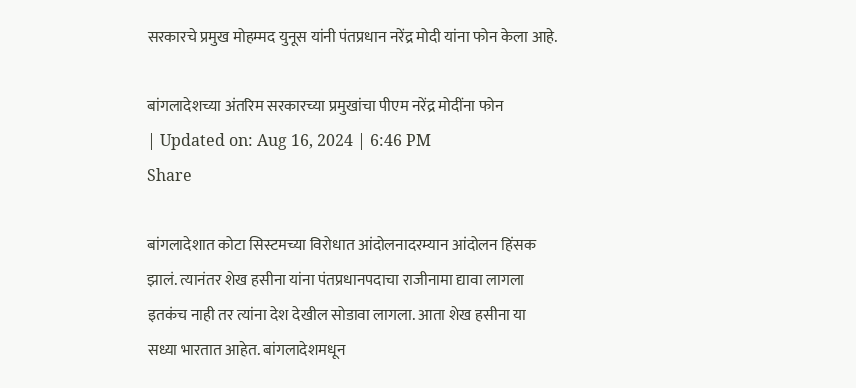सरकारचे प्रमुख मोहम्मद युनूस यांनी पंतप्रधान नरेंद्र मोदी यांना फोन केला आहे.

बांगलादेशच्या अंतरिम सरकारच्या प्रमुखांचा पीएम नरेंद्र मोदींना फोन
| Updated on: Aug 16, 2024 | 6:46 PM
Share

बांगलादेशात कोटा सिस्टमच्या विरोधात आंदोलनादरम्यान आंदोलन हिंसक झालं. त्यानंतर शेख हसीना यांना पंतप्रधानपदाचा राजीनामा द्यावा लागला इतकंच नाही तर त्यांना देश देखील सोडावा लागला. आता शेख हसीना या सध्या भारतात आहेत. बांगलादेशमधून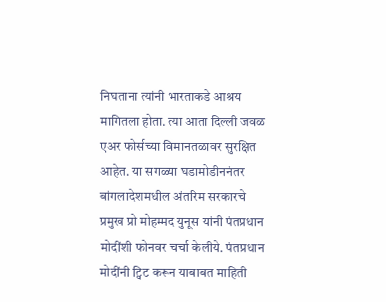निघताना त्यांनी भारताकडे आश्रय मागितला होता. त्या आता दिल्ली जवळ एअर फोर्सच्या विमानतळावर सुरक्षित आहेत. या सगळ्या घडामोडीननंतर बांगलादेशमधील अंतरिम सरकारचे प्रमुख प्रो मोहम्मद युनूस यांनी पंतप्रधान मोदींशी फोनवर चर्चा केलीये. पंतप्रधान मोदींनी ट्विट करून याबाबत माहिती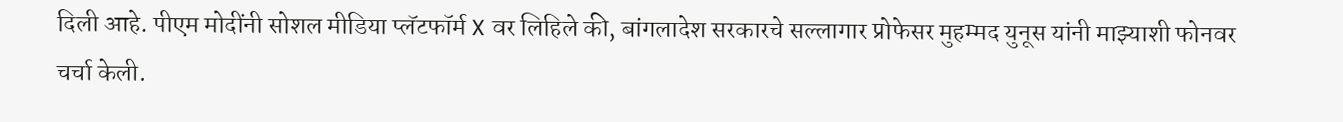दिली आहे. पीएम मोदींनी सोशल मीडिया प्लॅटफॉर्म X वर लिहिले की, बांगलादेश सरकारचे सल्लागार प्रोफेसर मुहम्मद युनूस यांनी माझ्याशी फोनवर चर्चा केली.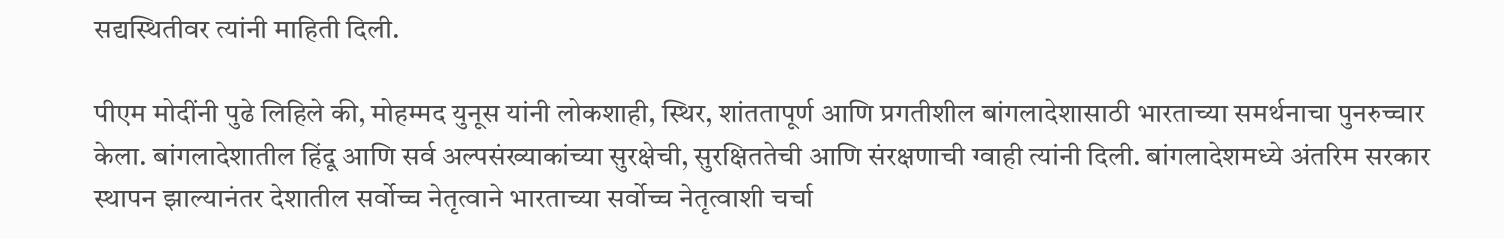सद्यस्थितीवर त्यांनी माहिती दिली.

पीएम मोदींनी पुढे लिहिले की, मोहम्मद युनूस यांनी लोकशाही, स्थिर, शांततापूर्ण आणि प्रगतीशील बांगलादेशासाठी भारताच्या समर्थनाचा पुनरुच्चार केला. बांगलादेशातील हिंदू आणि सर्व अल्पसंख्याकांच्या सुरक्षेची, सुरक्षिततेची आणि संरक्षणाची ग्वाही त्यांनी दिली. बांगलादेशमध्ये अंतरिम सरकार स्थापन झाल्यानंतर देशातील सर्वोच्च नेतृत्वाने भारताच्या सर्वोच्च नेतृत्वाशी चर्चा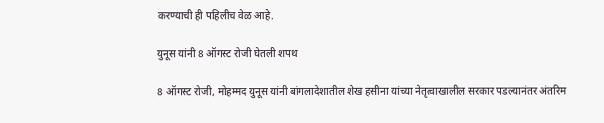करण्याची ही पहिलीच वेळ आहे.

युनूस यांनी 8 ऑगस्ट रोजी घेतली शपथ

8 ऑगस्ट रोजी, मोहम्मद युनूस यांनी बांगलादेशातील शेख हसीना यांच्या नेतृत्वाखालील सरकार पडल्यानंतर अंतरिम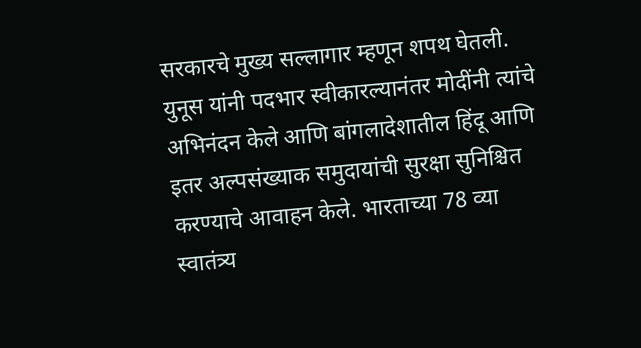सरकारचे मुख्य सल्लागार म्हणून शपथ घेतली. युनूस यांनी पदभार स्वीकारल्यानंतर मोदींनी त्यांचे अभिनंदन केले आणि बांगलादेशातील हिंदू आणि इतर अल्पसंख्याक समुदायांची सुरक्षा सुनिश्चित करण्याचे आवाहन केले. भारताच्या 78 व्या स्वातंत्र्य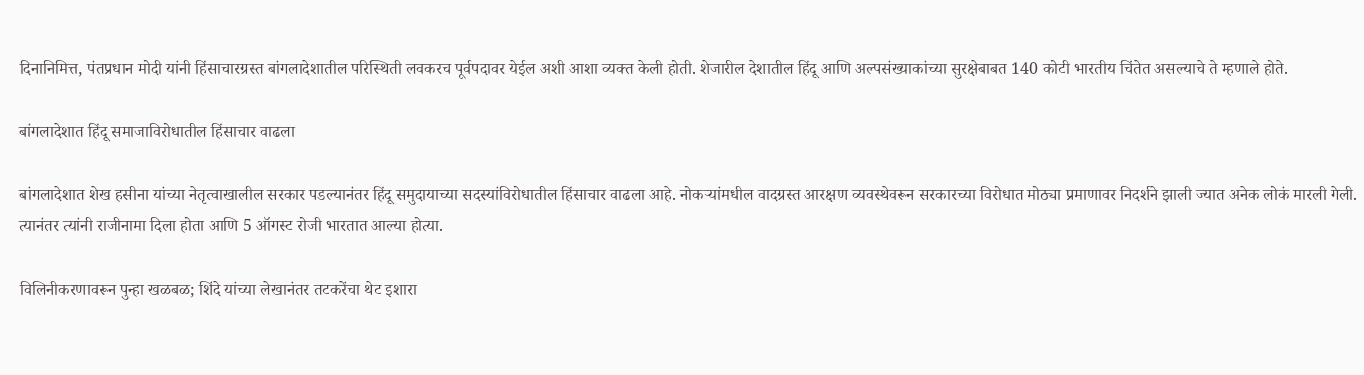दिनानिमित्त, पंतप्रधान मोदी यांनी हिंसाचारग्रस्त बांगलादेशातील परिस्थिती लवकरच पूर्वपदावर येईल अशी आशा व्यक्त केली होती. शेजारील देशातील हिंदू आणि अल्पसंख्याकांच्या सुरक्षेबाबत 140 कोटी भारतीय चिंतेत असल्याचे ते म्हणाले होते.

बांगलादेशात हिंदू समाजाविरोधातील हिंसाचार वाढला

बांगलादेशात शेख हसीना यांच्या नेतृत्वाखालील सरकार पडल्यानंतर हिंदू समुदायाच्या सदस्यांविरोधातील हिंसाचार वाढला आहे. नोकऱ्यांमधील वादग्रस्त आरक्षण व्यवस्थेवरून सरकारच्या विरोधात मोठ्या प्रमाणावर निदर्शने झाली ज्यात अनेक लोकं मारली गेली. त्यानंतर त्यांनी राजीनामा दिला होता आणि 5 ऑगस्ट रोजी भारतात आल्या होत्या.

विलिनीकरणावरून पुन्हा खळबळ; शिंदे यांच्या लेखानंतर तटकरेंचा थेट इशारा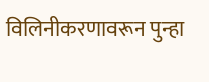विलिनीकरणावरून पुन्हा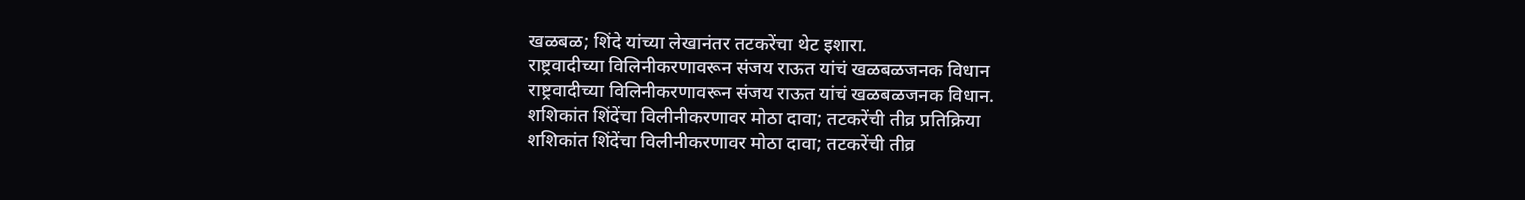खळबळ; शिंदे यांच्या लेखानंतर तटकरेंचा थेट इशारा.
राष्ट्रवादीच्या विलिनीकरणावरून संजय राऊत यांचं खळबळजनक विधान
राष्ट्रवादीच्या विलिनीकरणावरून संजय राऊत यांचं खळबळजनक विधान.
शशिकांत शिंदेंचा विलीनीकरणावर मोठा दावा; तटकरेंची तीव्र प्रतिक्रिया
शशिकांत शिंदेंचा विलीनीकरणावर मोठा दावा; तटकरेंची तीव्र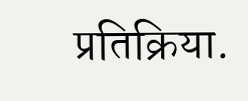प्रतिक्रिया.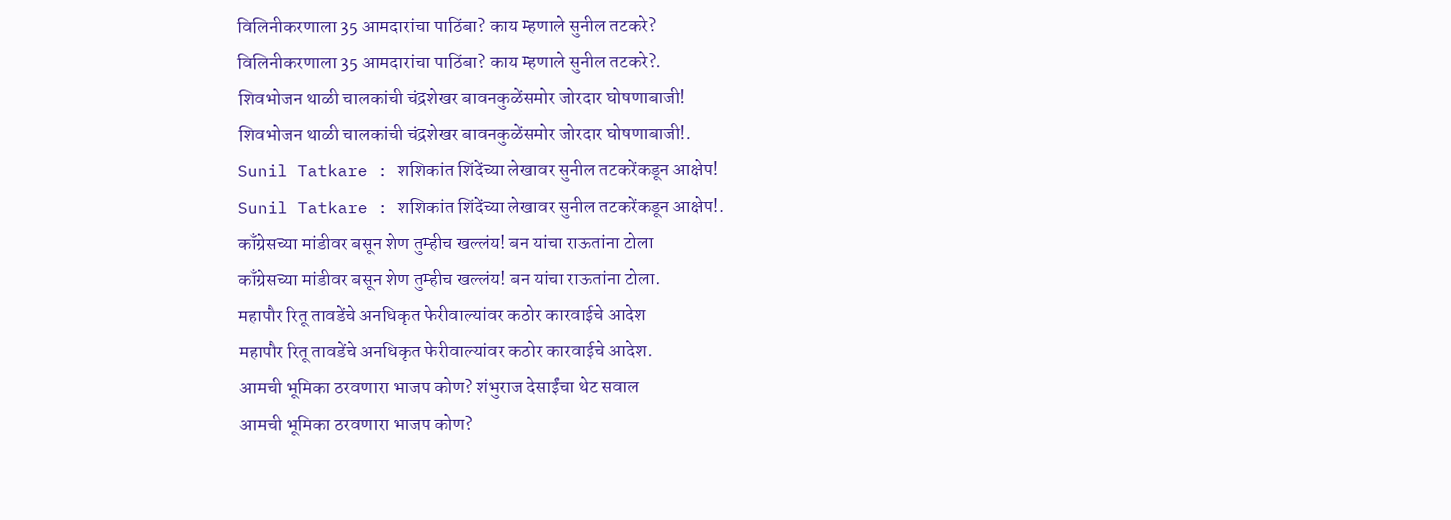विलिनीकरणाला 35 आमदारांचा पाठिंबा? काय म्हणाले सुनील तटकरे?
विलिनीकरणाला 35 आमदारांचा पाठिंबा? काय म्हणाले सुनील तटकरे?.
शिवभोजन थाळी चालकांची चंद्रशेखर बावनकुळेंसमोर जोरदार घोषणाबाजी!
शिवभोजन थाळी चालकांची चंद्रशेखर बावनकुळेंसमोर जोरदार घोषणाबाजी!.
Sunil Tatkare : शशिकांत शिंदेंच्या लेखावर सुनील तटकरेंकडून आक्षेप!
Sunil Tatkare : शशिकांत शिंदेंच्या लेखावर सुनील तटकरेंकडून आक्षेप!.
काँग्रेसच्या मांडीवर बसून शेण तुम्हीच खल्लंय! बन यांचा राऊतांना टोला
काँग्रेसच्या मांडीवर बसून शेण तुम्हीच खल्लंय! बन यांचा राऊतांना टोला.
महापौर रितू तावडेंचे अनधिकृत फेरीवाल्यांवर कठोर कारवाईचे आदेश
महापौर रितू तावडेंचे अनधिकृत फेरीवाल्यांवर कठोर कारवाईचे आदेश.
आमची भूमिका ठरवणारा भाजप कोण? शंभुराज देसाईंचा थेट सवाल
आमची भूमिका ठरवणारा भाजप कोण?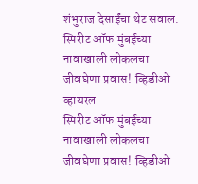शंभुराज देसाईंचा थेट सवाल.
स्पिरीट ऑफ मुंबईच्या नावाखाली लोकलचा जीवघेणा प्रवास! व्हिडीओ व्हायरल
स्पिरीट ऑफ मुंबईच्या नावाखाली लोकलचा जीवघेणा प्रवास! व्हिडीओ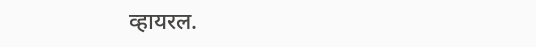व्हायरल.